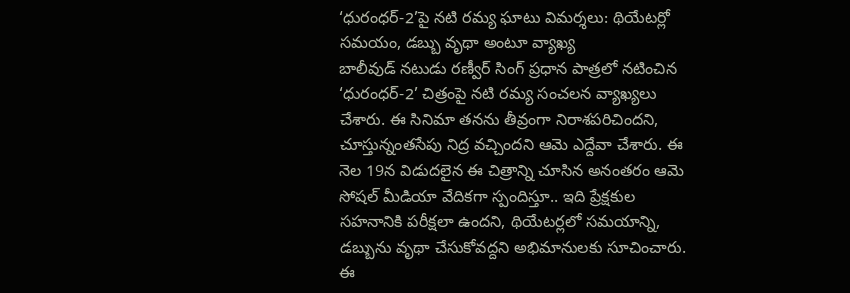‘ధురంధర్-2’పై నటి రమ్య ఘాటు విమర్శలు: థియేటర్లో సమయం, డబ్బు వృథా అంటూ వ్యాఖ్య
బాలీవుడ్ నటుడు రణ్వీర్ సింగ్ ప్రధాన పాత్రలో నటించిన ‘ధురంధర్-2’ చిత్రంపై నటి రమ్య సంచలన వ్యాఖ్యలు చేశారు. ఈ సినిమా తనను తీవ్రంగా నిరాశపరిచిందని, చూస్తున్నంతసేపు నిద్ర వచ్చిందని ఆమె ఎద్దేవా చేశారు. ఈ నెల 19న విడుదలైన ఈ చిత్రాన్ని చూసిన అనంతరం ఆమె సోషల్ మీడియా వేదికగా స్పందిస్తూ.. ఇది ప్రేక్షకుల సహనానికి పరీక్షలా ఉందని, థియేటర్లలో సమయాన్ని, డబ్బును వృథా చేసుకోవద్దని అభిమానులకు సూచించారు. ఈ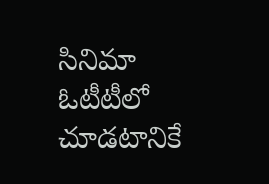సినిమా ఓటీటీలో చూడటానికే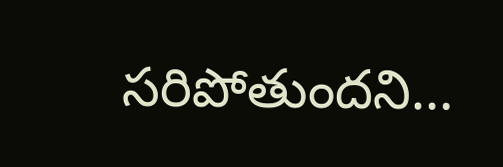సరిపోతుందని…